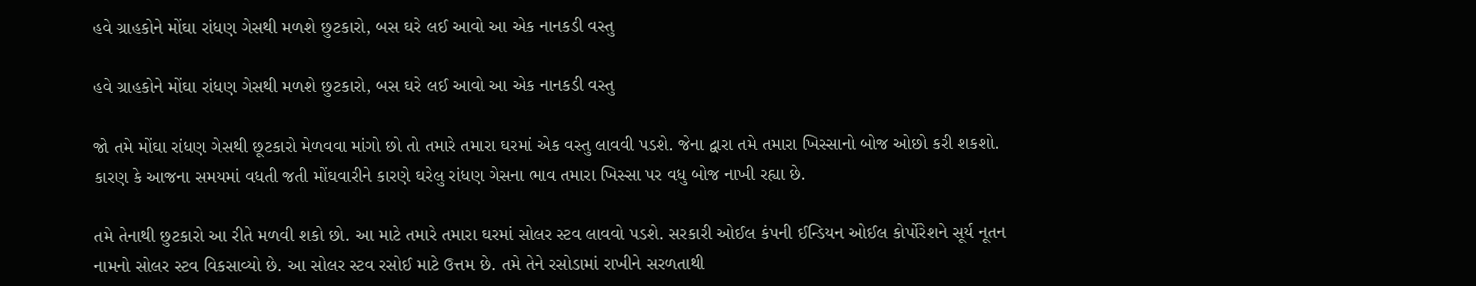હવે ગ્રાહકોને મોંઘા રાંધણ ગેસથી મળશે છુટકારો, બસ ઘરે લઈ આવો આ એક નાનકડી વસ્તુ

હવે ગ્રાહકોને મોંઘા રાંધણ ગેસથી મળશે છુટકારો, બસ ઘરે લઈ આવો આ એક નાનકડી વસ્તુ

જો તમે મોંઘા રાંધણ ગેસથી છૂટકારો મેળવવા માંગો છો તો તમારે તમારા ઘરમાં એક વસ્તુ લાવવી પડશે. જેના દ્વારા તમે તમારા ખિસ્સાનો બોજ ઓછો કરી શકશો. કારણ કે આજના સમયમાં વધતી જતી મોંઘવારીને કારણે ઘરેલુ રાંધણ ગેસના ભાવ તમારા ખિસ્સા પર વધુ બોજ નાખી રહ્યા છે.

તમે તેનાથી છુટકારો આ રીતે મળવી શકો છો. આ માટે તમારે તમારા ઘરમાં સોલર સ્ટવ લાવવો પડશે. સરકારી ઓઈલ કંપની ઈન્ડિયન ઓઈલ કોર્પોરેશને સૂર્ય નૂતન નામનો સોલર સ્ટવ વિકસાવ્યો છે. આ સોલર સ્ટવ રસોઈ માટે ઉત્તમ છે. તમે તેને રસોડામાં રાખીને સરળતાથી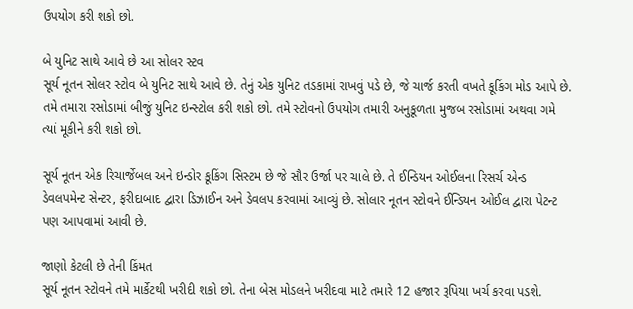ઉપયોગ કરી શકો છો.

બે યુનિટ સાથે આવે છે આ સોલર સ્ટવ
સૂર્ય નૂતન સોલર સ્ટોવ બે યુનિટ સાથે આવે છે. તેનું એક યુનિટ તડકામાં રાખવું પડે છે, જે ચાર્જ કરતી વખતે કૂકિંગ મોડ આપે છે. તમે તમારા રસોડામાં બીજું યુનિટ ઇન્સ્ટોલ કરી શકો છો. તમે સ્ટોવનો ઉપયોગ તમારી અનુકૂળતા મુજબ રસોડામાં અથવા ગમે ત્યાં મૂકીને કરી શકો છો.

સૂર્ય નૂતન એક રિચાર્જેબલ અને ઇન્ડોર કૂકિંગ સિસ્ટમ છે જે સૌર ઉર્જા પર ચાલે છે. તે ઈન્ડિયન ઓઈલના રિસર્ચ એન્ડ ડેવલપમેન્ટ સેન્ટર, ફરીદાબાદ દ્વારા ડિઝાઈન અને ડેવલપ કરવામાં આવ્યું છે. સોલાર નૂતન સ્ટોવને ઈન્ડિયન ઓઈલ દ્વારા પેટન્ટ પણ આપવામાં આવી છે.

જાણો કેટલી છે તેની કિંમત
સૂર્ય નૂતન સ્ટોવને તમે માર્કેટથી ખરીદી શકો છો. તેના બેસ મોડલને ખરીદવા માટે તમારે 12 હજાર રૂપિયા ખર્ચ કરવા પડશે.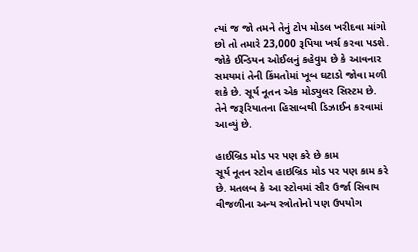ત્યાં જ જો તમને તેનું ટોપ મોડલ ખરીદવા માંગો છો તો તમારે 23,000 રૂપિયા ખર્ચ કરવા પડશે. જોકે ઈન્ડિયન ઓઈલનું કહેવુમ છે કે આવનાર સમયમાં તેની કિંમતોમાં ખૂબ ઘટાડો જોવા મળી શકે છે. સૂર્ય નૂતન એક મોડ્યુલર સિસ્ટમ છે. તેને જરૂરિયાતના હિસાબથી ડિઝાઈન કરવામાં આવ્યું છે.

હાઈબ્રિડ મોડ પર પણ કરે છે કામ
સૂર્ય નૂતન સ્ટોવ હાઇબ્રિડ મોડ પર પણ કામ કરે છે. મતલબ કે આ સ્ટોવમાં સૌર ઉર્જા સિવાય વીજળીના અન્ય સ્ત્રોતોનો પણ ઉપયોગ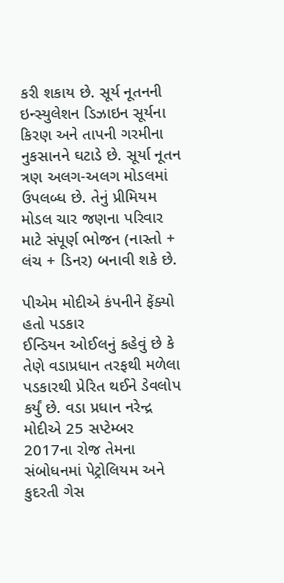કરી શકાય છે. સૂર્ય નૂતનની ઇન્સ્યુલેશન ડિઝાઇન સૂર્યના કિરણ અને તાપની ગરમીના નુકસાનને ઘટાડે છે. સૂર્યા નૂતન ત્રણ અલગ-અલગ મોડલમાં ઉપલબ્ધ છે. તેનું પ્રીમિયમ મોડલ ચાર જણના પરિવાર માટે સંપૂર્ણ ભોજન (નાસ્તો + લંચ + ડિનર) બનાવી શકે છે.

પીએમ મોદીએ કંપનીને ફેંક્યો હતો પડકાર
ઈન્ડિયન ઓઈલનું કહેવું છે કે તેણે વડાપ્રધાન તરફથી મળેલા પડકારથી પ્રેરિત થઈને ડેવલોપ કર્યું છે. વડા પ્રધાન નરેન્દ્ર મોદીએ 25 સપ્ટેમ્બર 2017ના રોજ તેમના સંબોધનમાં પેટ્રોલિયમ અને કુદરતી ગેસ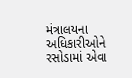મંત્રાલયના અધિકારીઓને રસોડામાં એવા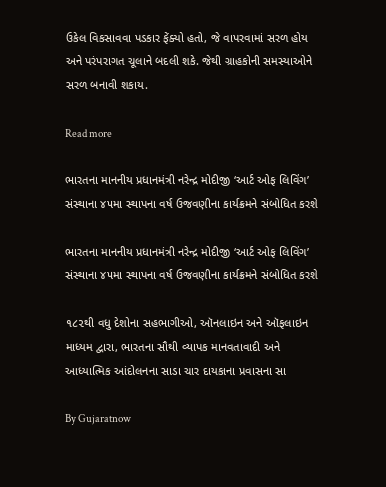ઉકેલ વિકસાવવા પડકાર ફેંક્યો હતો, જે વાપરવામાં સરળ હોય અને પરંપરાગત ચૂલાને બદલી શકે. જેથી ગ્રાહકોની સમસ્યાઓને સરળ બનાવી શકાય.

Read more

ભારતના માનનીય પ્રધાનમંત્રી નરેન્દ્ર મોદીજી ‘આર્ટ ઓફ લિવિંગ’ સંસ્થાના ૪૫મા સ્થાપના વર્ષ ઉજવણીના કાર્યક્રમને સંબોધિત કરશે

ભારતના માનનીય પ્રધાનમંત્રી નરેન્દ્ર મોદીજી ‘આર્ટ ઓફ લિવિંગ’ સંસ્થાના ૪૫મા સ્થાપના વર્ષ ઉજવણીના કાર્યક્રમને સંબોધિત કરશે

૧૮૨થી વધુ દેશોના સહભાગીઓ, ઑનલાઇન અને ઑફલાઇન માધ્યમ દ્વારા, ભારતના સૌથી વ્યાપક માનવતાવાદી અને આધ્યાત્મિક આંદોલનના સાડા ચાર દાયકાના પ્રવાસના સા

By Gujaratnow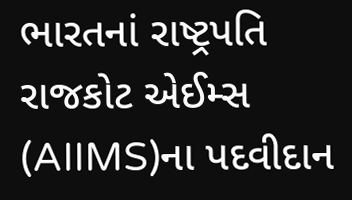ભારતનાં રાષ્ટ્રપતિ રાજકોટ એઈમ્સ (AIIMS)ના પદવીદાન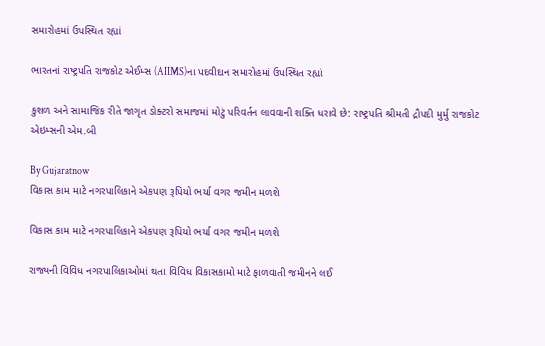સમારોહમાં ઉપસ્થિત રહ્યાં

ભારતનાં રાષ્ટ્રપતિ રાજકોટ એઈમ્સ (AIIMS)ના પદવીદાન સમારોહમાં ઉપસ્થિત રહ્યાં

કુશળ અને સામાજિક રીતે જાગૃત ડોક્ટરો સમાજમાં મોટું પરિવર્તન લાવવાની શક્તિ ધરાવે છે: રાષ્ટ્રપતિ શ્રીમતી દ્રૌપદી મુર્મુ રાજકોટ એઇમ્સની એમ.બી

By Gujaratnow
વિકાસ કામ માટે નગરપાલિકાને એકપણ રૂપિયો ભર્યા વગર જમીન મળશે

વિકાસ કામ માટે નગરપાલિકાને એકપણ રૂપિયો ભર્યા વગર જમીન મળશે

રાજ્યની વિવિધ નગરપાલિકાઓમાં થતા વિવિધ વિકાસકામો માટે ફાળવાતી જમીનને લઈ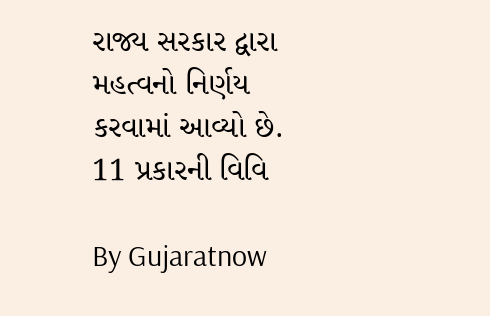રાજ્ય સરકાર દ્વારા મહત્વનો નિર્ણય કરવામાં આવ્યો છે. 11 પ્રકારની વિવિ

By Gujaratnow